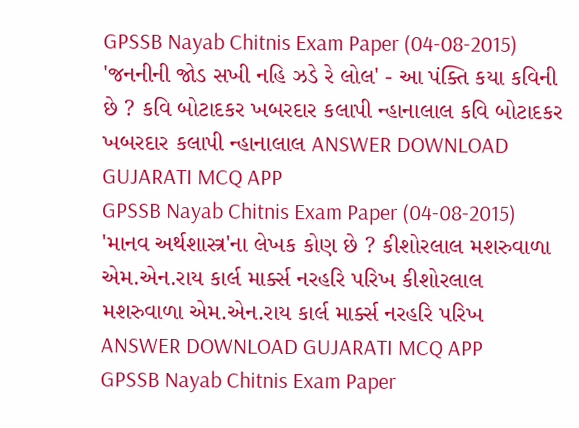GPSSB Nayab Chitnis Exam Paper (04-08-2015) 'જનનીની જોડ સખી નહિ ઝડે રે લોલ' - આ પંક્તિ કયા કવિની છે ? કવિ બોટાદકર ખબરદાર કલાપી ન્હાનાલાલ કવિ બોટાદકર ખબરદાર કલાપી ન્હાનાલાલ ANSWER DOWNLOAD GUJARATI MCQ APP
GPSSB Nayab Chitnis Exam Paper (04-08-2015) 'માનવ અર્થશાસ્ત્ર'ના લેખક કોણ છે ? કીશોરલાલ મશરુવાળા એમ.એન.રાય કાર્લ માર્ક્સ નરહરિ પરિખ કીશોરલાલ મશરુવાળા એમ.એન.રાય કાર્લ માર્ક્સ નરહરિ પરિખ ANSWER DOWNLOAD GUJARATI MCQ APP
GPSSB Nayab Chitnis Exam Paper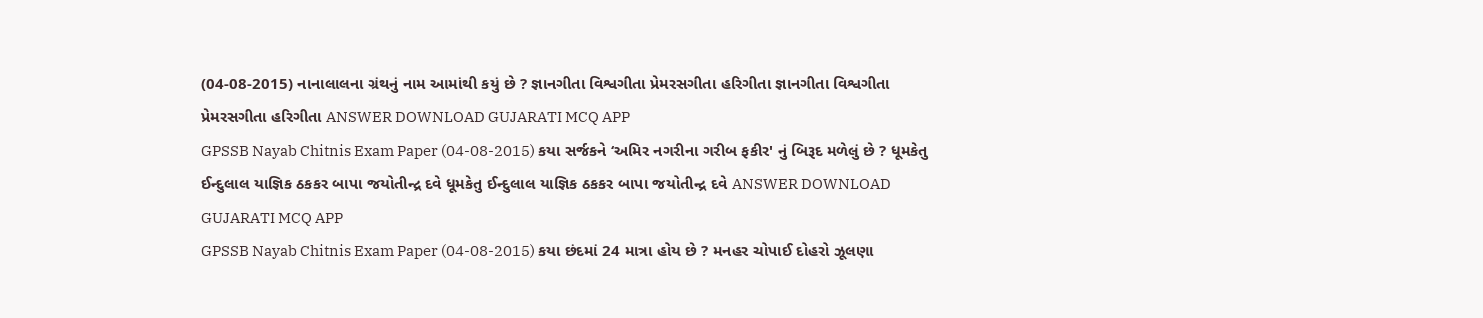(04-08-2015) નાનાલાલના ગ્રંથનું નામ આમાંથી કયું છે ? જ્ઞાનગીતા વિશ્વગીતા પ્રેમરસગીતા હરિગીતા જ્ઞાનગીતા વિશ્વગીતા પ્રેમરસગીતા હરિગીતા ANSWER DOWNLOAD GUJARATI MCQ APP
GPSSB Nayab Chitnis Exam Paper (04-08-2015) કયા સર્જકને ‘અમિર નગરીના ગરીબ ફકીર' નું બિરૂદ મળેલું છે ? ધૂમકેતુ ઈન્દુલાલ યાજ્ઞિક ઠકકર બાપા જયોતીન્દ્ર દવે ધૂમકેતુ ઈન્દુલાલ યાજ્ઞિક ઠકકર બાપા જયોતીન્દ્ર દવે ANSWER DOWNLOAD GUJARATI MCQ APP
GPSSB Nayab Chitnis Exam Paper (04-08-2015) કયા છંદમાં 24 માત્રા હોય છે ? મનહર ચોપાઈ દોહરો ઝૂલણા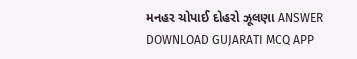મનહર ચોપાઈ દોહરો ઝૂલણા ANSWER DOWNLOAD GUJARATI MCQ APP